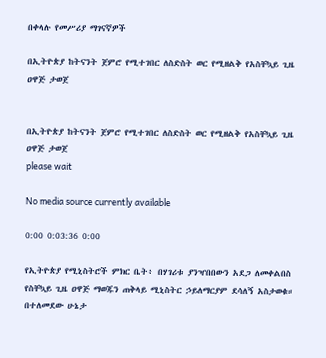በቀላሉ የመሥሪያ ማገናኛዎች

በኢትዮጵያ ከትናንት ጀምሮ የሚተገበር ለስድስት ወር የሚዘልቅ የአስቸኳይ ጊዜ ዐዋጅ ታወጀ


በኢትዮጵያ ከትናንት ጀምሮ የሚተገበር ለስድስት ወር የሚዘልቅ የአስቸኳይ ጊዜ ዐዋጅ ታወጀ
please wait

No media source currently available

0:00 0:03:36 0:00

የኢትዮጵያ የሚኒስትሮች ምክር ቤት፥ በሃገሪቱ ያንዣበበውን አደጋ ለመቀልበስ የስቸኳይ ጊዜ ዐዋጅ ማወጁን ጠቅላይ ሚኒስትር ኃይለማርያም ደሳለኝ አስታወቁ። በተለመደው ሁኔታ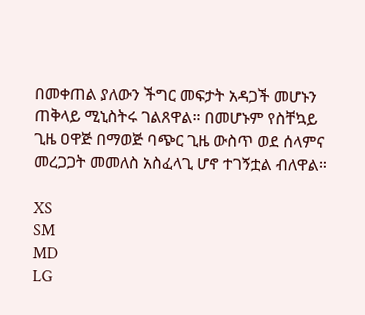በመቀጠል ያለውን ችግር መፍታት አዳጋች መሆኑን ጠቅላይ ሚኒስትሩ ገልጸዋል። በመሆኑም የስቸኳይ ጊዜ ዐዋጅ በማወጅ ባጭር ጊዜ ውስጥ ወደ ሰላምና መረጋጋት መመለስ አስፈላጊ ሆኖ ተገኝቷል ብለዋል።

XS
SM
MD
LG